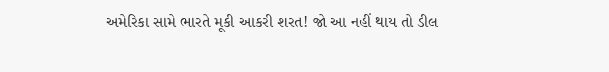અમેરિકા સામે ભારતે મૂકી આકરી શરત! જો આ નહીં થાય તો ડીલ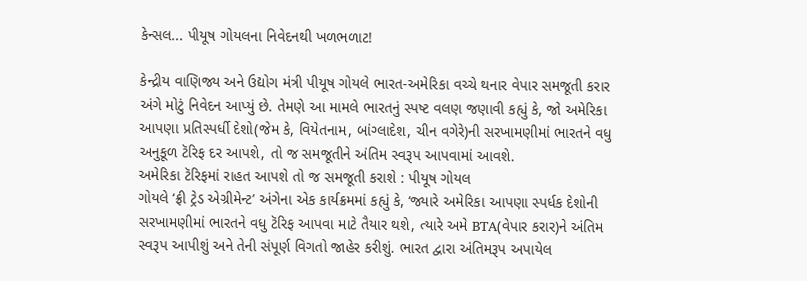કેન્સલ... પીયૂષ ગોયલના નિવેદનથી ખળભળાટ!

કેન્દ્રીય વાણિજ્ય અને ઉદ્યોગ મંત્રી પીયૂષ ગોયલે ભારત-અમેરિકા વચ્ચે થનાર વેપાર સમજૂતી કરાર અંગે મોટું નિવેદન આપ્યું છે. તેમણે આ મામલે ભારતનું સ્પષ્ટ વલણ જણાવી કહ્યું કે, જો અમેરિકા આપણા પ્રતિસ્પર્ધી દેશો(જેમ કે, વિયેતનામ, બાંગ્લાદેશ, ચીન વગેરે)ની સરખામણીમાં ભારતને વધુ અનુકૂળ ટૅરિફ દર આપશે, તો જ સમજૂતીને અંતિમ સ્વરૂપ આપવામાં આવશે.
અમેરિકા ટૅરિફમાં રાહત આપશે તો જ સમજૂતી કરાશે : પીયૂષ ગોયલ
ગોયલે ‘ફ્રી ટ્રેડ એગ્રીમેન્ટ’ અંગેના એક કાર્યક્રમમાં કહ્યું કે, ‘જ્યારે અમેરિકા આપણા સ્પર્ધક દેશોની સરખામણીમાં ભારતને વધુ ટૅરિફ આપવા માટે તૈયાર થશે, ત્યારે અમે BTA(વેપાર કરાર)ને અંતિમ સ્વરૂપ આપીશું અને તેની સંપૂર્ણ વિગતો જાહેર કરીશું. ભારત દ્વારા અંતિમરૂપ અપાયેલ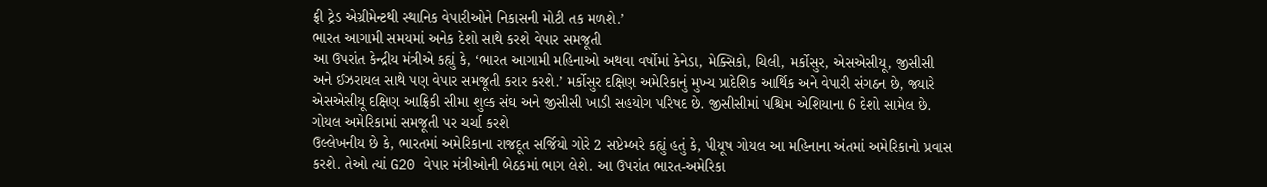ફ્રી ટ્રેડ એગ્રીમેન્ટથી સ્થાનિક વેપારીઓને નિકાસની મોટી તક મળશે.’
ભારત આગામી સમયમાં અનેક દેશો સાથે કરશે વેપાર સમજૂતી
આ ઉપરાંત કેન્દ્રીય મંત્રીએ કહ્યું કે, ‘ભારત આગામી મહિનાઓ અથવા વર્ષોમાં કેનેડા, મેક્સિકો, ચિલી, મર્કોસુર, એસએસીયૂ, જીસીસી અને ઈઝરાયલ સાથે પણ વેપાર સમજૂતી કરાર કરશે.’ મર્કોસુર દક્ષિણ અમેરિકાનું મુખ્ય પ્રાદેશિક આર્થિક અને વેપારી સંગઠન છે, જ્યારે એસએસીયૂ દક્ષિણ આફ્રિકી સીમા શુલ્ક સંઘ અને જીસીસી ખાડી સહયોગ પરિષદ છે. જીસીસીમાં પશ્ચિમ એશિયાના 6 દેશો સામેલ છે.
ગોયલ અમેરિકામાં સમજૂતી પર ચર્ચા કરશે
ઉલ્લેખનીય છે કે, ભારતમાં અમેરિકાના રાજદૂત સર્જિયો ગોરે 2 સપ્ટેમ્બરે કહ્યું હતું કે, પીયૂષ ગોયલ આ મહિનાના અંતમાં અમેરિકાનો પ્રવાસ કરશે. તેઓ ત્યાં G20 વેપાર મંત્રીઓની બેઠકમાં ભાગ લેશે. આ ઉપરાંત ભારત-અમેરિકા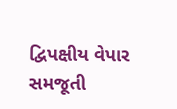દ્વિપક્ષીય વેપાર સમજૂતી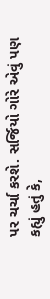પર ચર્ચા કરશે. સર્જિયો ગોરે એવું પણ કહ્યું હતું કે,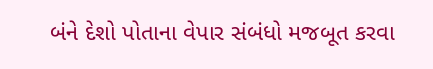બંને દેશો પોતાના વેપાર સંબંધો મજબૂત કરવા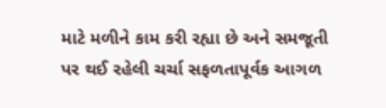માટે મળીને કામ કરી રહ્યા છે અને સમજૂતી પર થઈ રહેલી ચર્ચા સફળતાપૂર્વક આગળ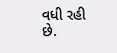વધી રહી છે.